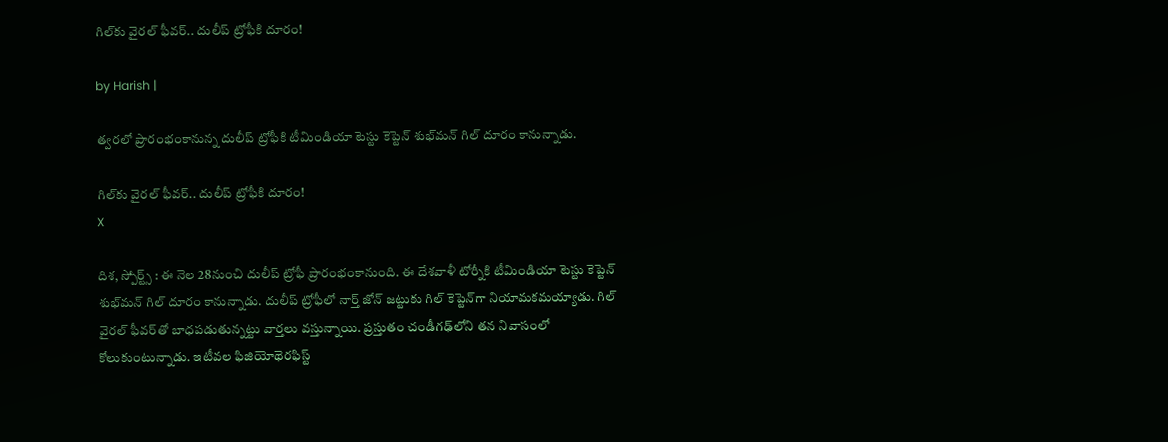గిల్‌కు వైరల్ ఫీవర్.. దులీప్ ట్రోఫీకి దూరం!

by Harish |

త్వరలో ప్రారంభంకానున్న దులీప్ ట్రోఫీకి టీమిండియా టెస్టు కెప్టెన్ శుభ్‌‌మన్ గిల్ దూరం కానున్నాడు.

గిల్‌కు వైరల్ ఫీవర్.. దులీప్ ట్రోఫీకి దూరం!
X

దిశ, స్పోర్ట్స్ : ఈ నెల 28నుంచి దులీప్ ట్రోఫీ ప్రారంభంకానుంది. ఈ దేశవాళీ టోర్నీకి టీమిండియా టెస్టు కెప్టెన్ శుభ్‌‌మన్ గిల్ దూరం కానున్నాడు. దులీప్ ట్రోఫీలో నార్త్ జోన్ జట్టుకు గిల్ కెప్టెన్‌గా నియామకమయ్యాడు. గిల్ వైరల్ ఫీవర్‌తో బాధపడుతున్నట్టు వార్తలు వస్తున్నాయి. ప్రస్తుతం చండీగఢ్‌లోని తన నివాసంలో కోలుకుంటున్నాడు. ఇటీవల ఫిజియోథెరఫిస్ట్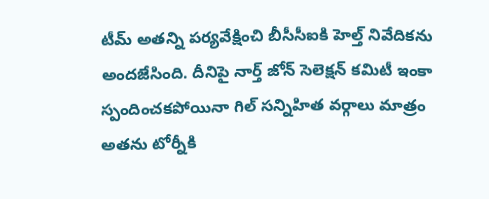టీమ్ అతన్ని పర్యవేక్షించి బీసీసీఐకి హెల్త్ నివేదికను అందజేసింది. దీనిపై నార్త్ జోన్ సెలెక్షన్ కమిటీ ఇంకా స్పందించకపోయినా గిల్ సన్నిహిత వర్గాలు మాత్రం అతను టోర్నీకి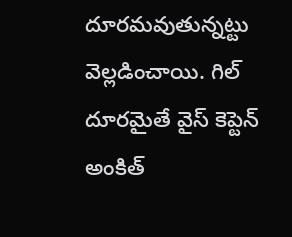దూరమవుతున్నట్టు వెల్లడించాయి. గిల్ దూరమైతే వైస్ కెప్టెన్ అంకిత్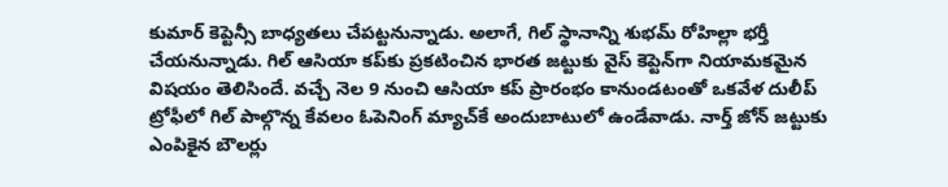కుమార్ కెప్టెన్సీ బాధ్యతలు చేపట్టనున్నాడు. అలాగే, గిల్ స్థానాన్ని శుభమ్ రోహిల్లా భర్తీ చేయనున్నాడు. గిల్ ఆసియా కప్‌కు ప్రకటించిన భారత జట్టుకు వైస్ కెప్టెన్‌గా నియామకమైన విషయం తెలిసిందే. వచ్చే నెల 9 నుంచి ఆసియా కప్ ప్రారంభం కానుండటంతో ఒకవేళ దులీప్ ట్రోఫీలో గిల్ పాల్గొన్న కేవలం ఓపెనింగ్ మ్యాచ్‌కే అందుబాటులో ఉండేవాడు. నార్త్ జోన్‌ జట్టుకు ఎంపికైన బౌలర్లు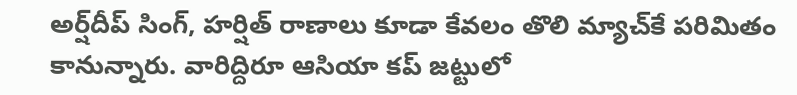అర్ష్‌దీప్ సింగ్, హర్షిత్ రాణాలు కూడా కేవలం తొలి మ్యాచ్‌కే పరిమితం కానున్నారు. వారిద్దిరూ ఆసియా కప్ జట్టులో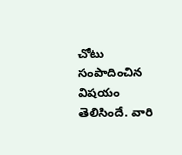చోటు సంపాదించిన విషయం తెలిసిందే. వారి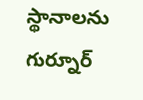స్థానాలను గుర్నూర్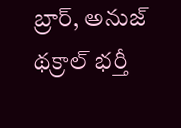బ్రార్, అనుజ్ థక్రాల్ భర్తీ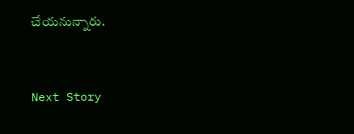చేయనున్నారు.


Next Story